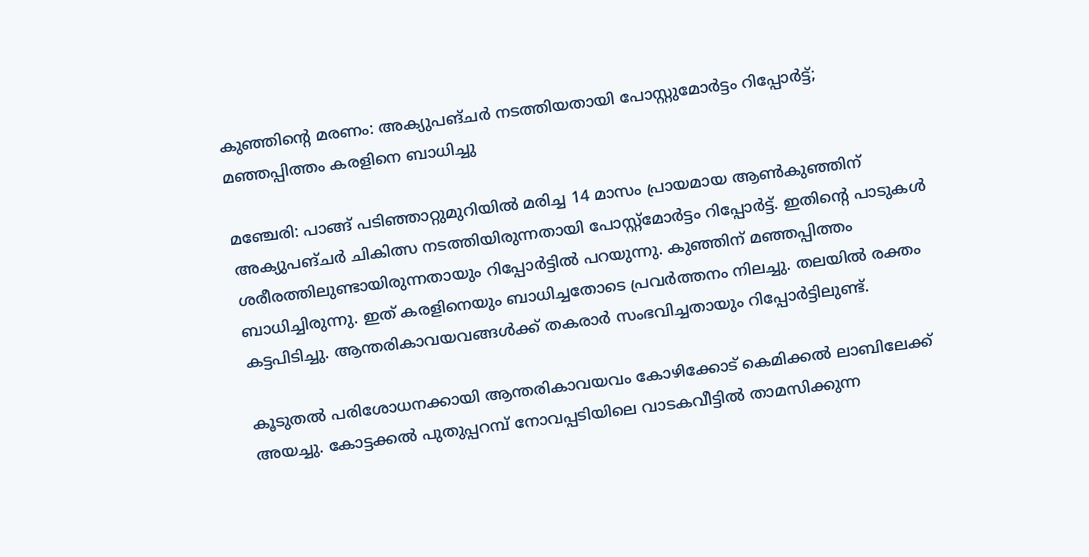കുഞ്ഞിന്‍റെ മരണം: അക്യുപങ്ചർ നടത്തിയതായി പോസ്റ്റുമോർട്ടം റിപ്പോർട്ട്; മഞ്ഞപ്പിത്തം കരളിനെ ബാധിച്ചു

മഞ്ചേരി: പാങ്ങ് പടിഞ്ഞാറ്റുമുറിയിൽ മരിച്ച 14 മാസം പ്രായമായ ആൺകുഞ്ഞിന് അക്യുപങ്ചർ ചികിത്സ നടത്തിയിരുന്നതായി പോസ്റ്റ്മോർട്ടം റിപ്പോർട്ട്. ഇതിന്‍റെ പാടുകൾ ശരീരത്തിലുണ്ടായിരുന്നതായും റിപ്പോർട്ടിൽ പറയുന്നു. കുഞ്ഞിന് മഞ്ഞപ്പിത്തം ബാധിച്ചിരുന്നു. ഇത് കരളിനെയും ബാധിച്ചതോടെ പ്രവർത്തനം നിലച്ചു. തലയിൽ രക്തം കട്ടപിടിച്ചു. ആന്തരികാവയവങ്ങൾക്ക് തകരാർ സംഭവിച്ചതായും റിപ്പോർട്ടിലുണ്ട്.

കൂടുതൽ പരിശോധനക്കായി ആന്തരികാവയവം കോഴിക്കോട് കെമിക്കൽ ലാബിലേക്ക് അയച്ചു. കോട്ടക്കൽ പുതുപ്പറമ്പ് നോവപ്പടിയിലെ വാടകവീട്ടിൽ താമസിക്കുന്ന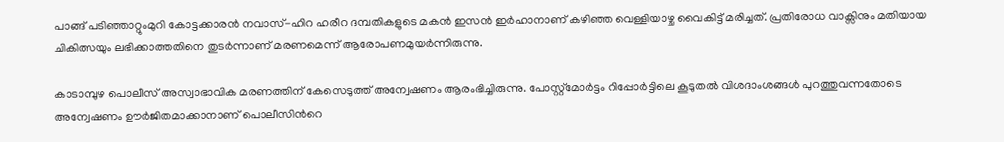പാങ്ങ് പടിഞ്ഞാറ്റുംമുറി കോട്ടക്കാരൻ നവാസ്-ഹിറ ഹരീറ ദമ്പതികളുടെ മകൻ ഇസൻ ഇർഹാനാണ് കഴിഞ്ഞ വെള്ളിയാഴ്ച വൈകിട്ട് മരിച്ചത്. പ്രതിരോധ വാക്സിനും മതിയായ ചികിത്സയും ലഭിക്കാത്തതിനെ തുടർന്നാണ് മരണമെന്ന് ആരോപണമുയർന്നിരുന്നു.

കാടാമ്പുഴ പൊലീസ് അസ്വാഭാവിക മരണത്തിന് കേസെടുത്ത് അന്വേഷണം ആരംഭിച്ചിരുന്നു. പോസ്റ്റ്മോർട്ടം റിപ്പോർട്ടിലെ കൂടുതൽ വിശദാംശങ്ങൾ പുറത്തുവന്നതോടെ അന്വേഷണം ഊർജിതമാക്കാനാണ് പൊലീസിന്‍റെ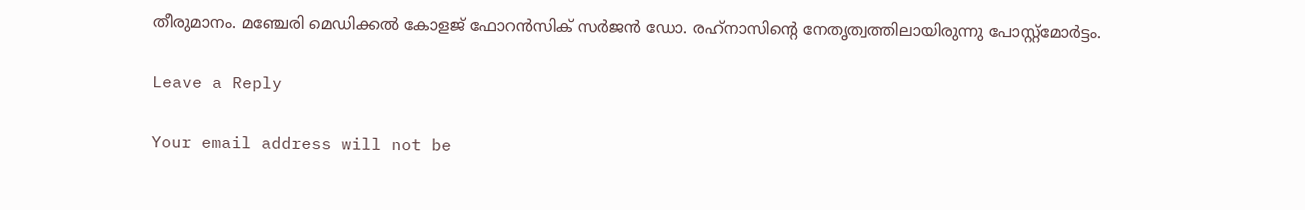തീരുമാനം. മഞ്ചേരി മെഡിക്കൽ കോളജ് ഫോറൻസിക് സർജൻ ഡോ. രഹ്‌നാസിന്‍റെ നേതൃത്വത്തിലായിരുന്നു പോസ്റ്റ്മോർട്ടം.

Leave a Reply

Your email address will not be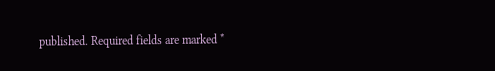published. Required fields are marked *